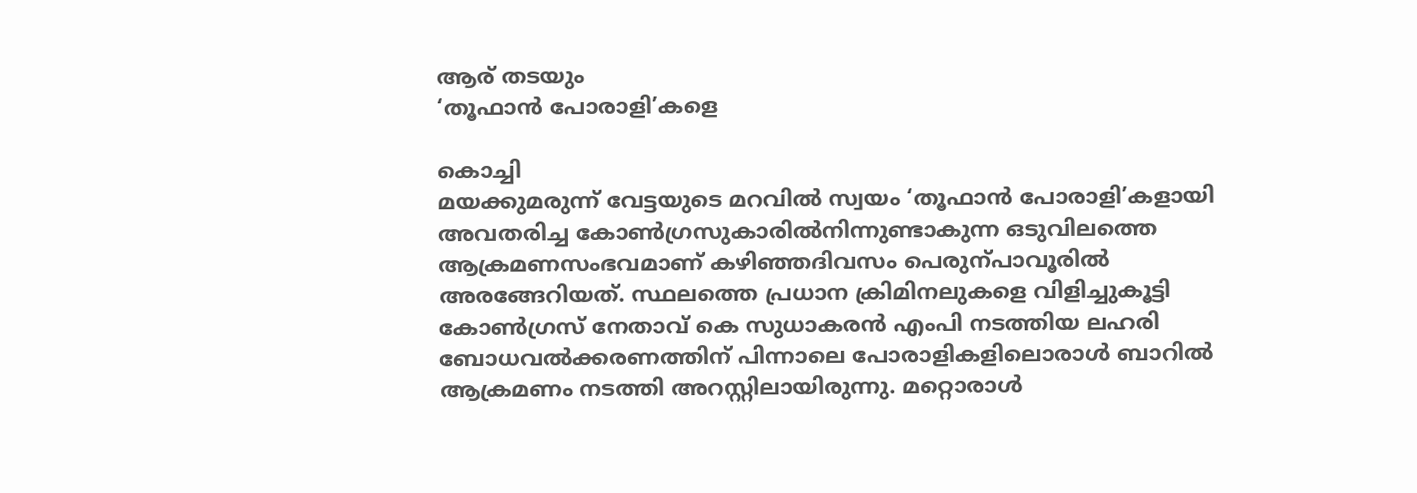ആര് തടയും
‘തൂഫാൻ പോരാളി’കളെ

കൊച്ചി
മയക്കുമരുന്ന് വേട്ടയുടെ മറവിൽ സ്വയം ‘തൂഫാൻ പോരാളി’കളായി അവതരിച്ച കോൺഗ്രസുകാരിൽനിന്നുണ്ടാകുന്ന ഒടുവിലത്തെ ആക്രമണസംഭവമാണ് കഴിഞ്ഞദിവസം പെരുന്പാവൂരിൽ അരങ്ങേറിയത്. സ്ഥലത്തെ പ്രധാന ക്രിമിനലുകളെ വിളിച്ചുകൂട്ടി കോൺഗ്രസ് നേതാവ് കെ സുധാകരൻ എംപി നടത്തിയ ലഹരി ബോധവൽക്കരണത്തിന് പിന്നാലെ പോരാളികളിലൊരാൾ ബാറിൽ ആക്രമണം നടത്തി അറസ്റ്റിലായിരുന്നു. മറ്റൊരാൾ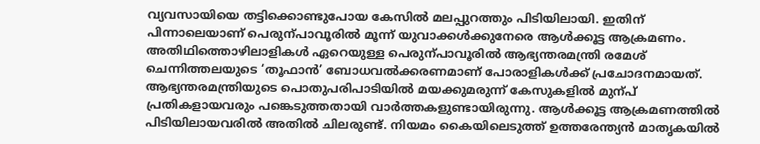വ്യവസായിയെ തട്ടിക്കൊണ്ടുപോയ കേസിൽ മലപ്പുറത്തും പിടിയിലായി. ഇതിന് പിന്നാലെയാണ് പെരുന്പാവൂരിൽ മൂന്ന് യുവാക്കൾക്കുനേരെ ആൾക്കൂട്ട ആക്രമണം.
അതിഥിത്തൊഴിലാളികൾ ഏറെയുള്ള പെരുന്പാവൂരിൽ ആഭ്യന്തരമന്ത്രി രമേശ് ചെന്നിത്തലയുടെ ‘തൂഫാൻ’ ബോധവൽക്കരണമാണ് പോരാളികൾക്ക് പ്രചോദനമായത്. ആഭ്യന്തരമന്ത്രിയുടെ പൊതുപരിപാടിയിൽ മയക്കുമരുന്ന് കേസുകളിൽ മുന്പ് പ്രതികളായവരും പങ്കെടുത്തതായി വാർത്തകളുണ്ടായിരുന്നു. ആൾക്കൂട്ട ആക്രമണത്തിൽ പിടിയിലായവരിൽ അതിൽ ചിലരുണ്ട്. നിയമം കൈയിലെടുത്ത് ഉത്തരേന്ത്യൻ മാതൃകയിൽ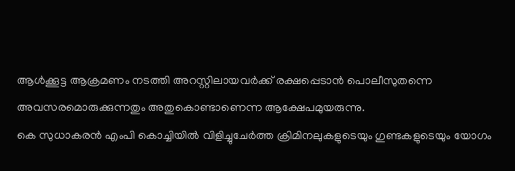ആൾക്കൂട്ട ആക്രമണം നടത്തി അറസ്റ്റിലായവർക്ക് രക്ഷപ്പെടാൻ പൊലീസുതന്നെ അവസരമൊരുക്കുന്നതും അതുകൊണ്ടാണെന്ന ആക്ഷേപമുയരുന്നു.
കെ സുധാകരൻ എംപി കൊച്ചിയിൽ വിളിച്ചുചേർത്ത ക്രിമിനലുകളുടെയും ഗുണ്ടകളുടെയും യോഗം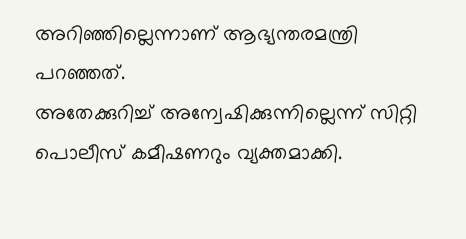അറിഞ്ഞില്ലെന്നാണ് ആഭ്യന്തരമന്ത്രി പറഞ്ഞത്.
അതേക്കുറിച്ച് അന്വേഷിക്കുന്നില്ലെന്ന് സിറ്റി പൊലീസ് കമീഷണറും വ്യക്തമാക്കി.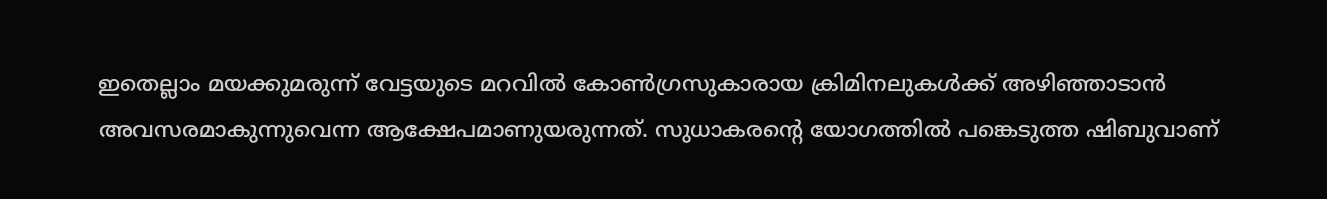ഇതെല്ലാം മയക്കുമരുന്ന് വേട്ടയുടെ മറവിൽ കോൺഗ്രസുകാരായ ക്രിമിനലുകൾക്ക് അഴിഞ്ഞാടാൻ അവസരമാകുന്നുവെന്ന ആക്ഷേപമാണുയരുന്നത്. സുധാകരന്റെ യോഗത്തിൽ പങ്കെടുത്ത ഷിബുവാണ്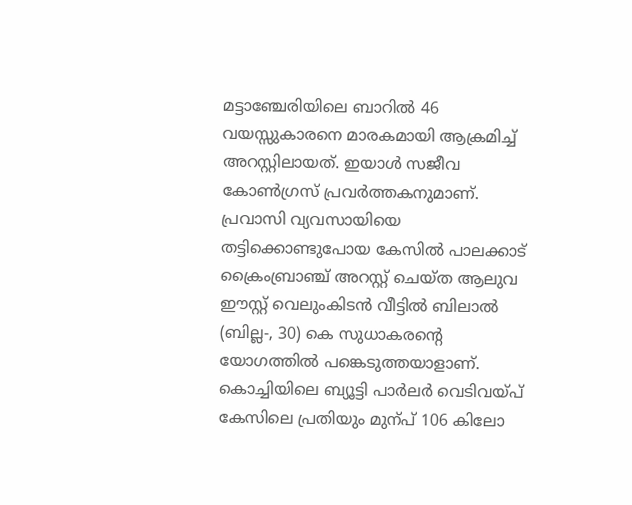മട്ടാഞ്ചേരിയിലെ ബാറിൽ 46 വയസ്സുകാരനെ മാരകമായി ആക്രമിച്ച് അറസ്റ്റിലായത്. ഇയാൾ സജീവ കോൺഗ്രസ് പ്രവർത്തകനുമാണ്.
പ്രവാസി വ്യവസായിയെ തട്ടിക്കൊണ്ടുപോയ കേസിൽ പാലക്കാട് ക്രൈംബ്രാഞ്ച് അറസ്റ്റ് ചെയ്ത ആലുവ ഈസ്റ്റ് വെലുംകിടൻ വീട്ടിൽ ബിലാൽ (ബില്ല-, 30) കെ സുധാകരന്റെ യോഗത്തിൽ പങ്കെടുത്തയാളാണ്. കൊച്ചിയിലെ ബ്യൂട്ടി പാർലർ വെടിവയ്പ് കേസിലെ പ്രതിയും മുന്പ് 106 കിലോ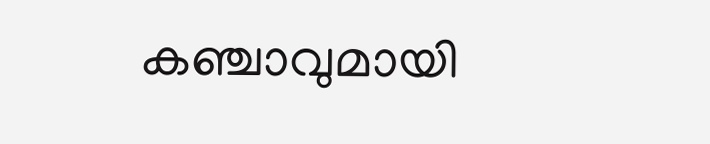കഞ്ചാവുമായി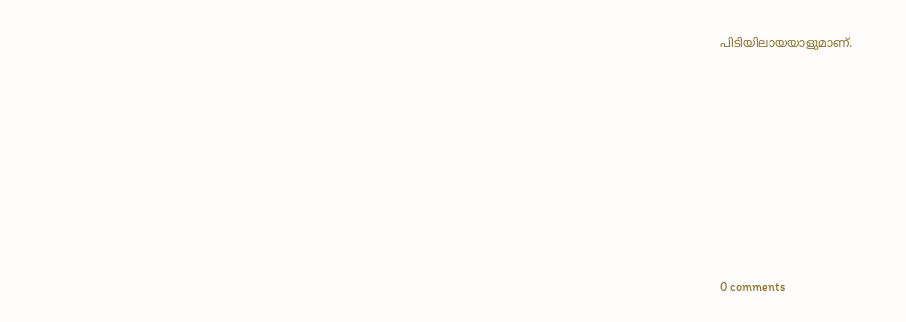പിടിയിലായയാളുമാണ്.










0 comments